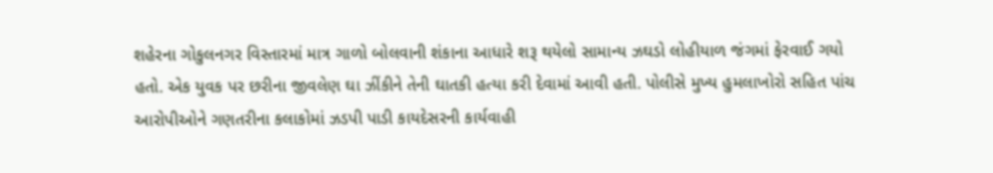શહેરના ગોકુલનગર વિસ્તારમાં માત્ર ગાળો બોલવાની શંકાના આધારે શરૂ થયેલો સામાન્ય ઝઘડો લોહીયાળ જંગમાં ફેરવાઈ ગયો હતો. એક યુવક પર છરીના જીવલેણ ઘા ઝીંકીને તેની ઘાતકી હત્યા કરી દેવામાં આવી હતી. પોલીસે મુખ્ય હુમલાખોરો સહિત પાંચ આરોપીઓને ગણતરીના કલાકોમાં ઝડપી પાડી કાયદેસરની કાર્યવાહી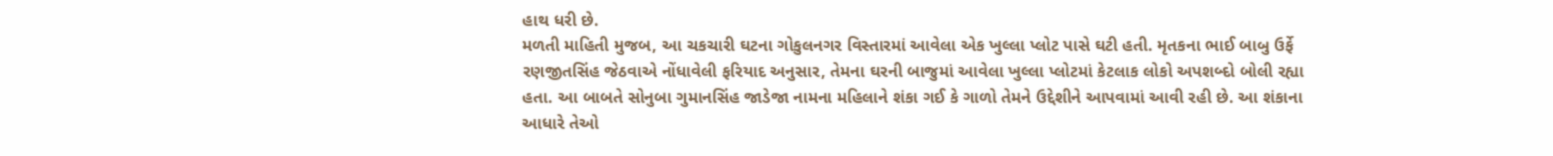હાથ ધરી છે.
મળતી માહિતી મુજબ, આ ચકચારી ઘટના ગોકુલનગર વિસ્તારમાં આવેલા એક ખુલ્લા પ્લોટ પાસે ઘટી હતી. મૃતકના ભાઈ બાબુ ઉર્ફે રણજીતસિંહ જેઠવાએ નોંધાવેલી ફરિયાદ અનુસાર, તેમના ઘરની બાજુમાં આવેલા ખુલ્લા પ્લોટમાં કેટલાક લોકો અપશબ્દો બોલી રહ્યા હતા. આ બાબતે સોનુબા ગુમાનસિંહ જાડેજા નામના મહિલાને શંકા ગઈ કે ગાળો તેમને ઉદ્દેશીને આપવામાં આવી રહી છે. આ શંકાના આધારે તેઓ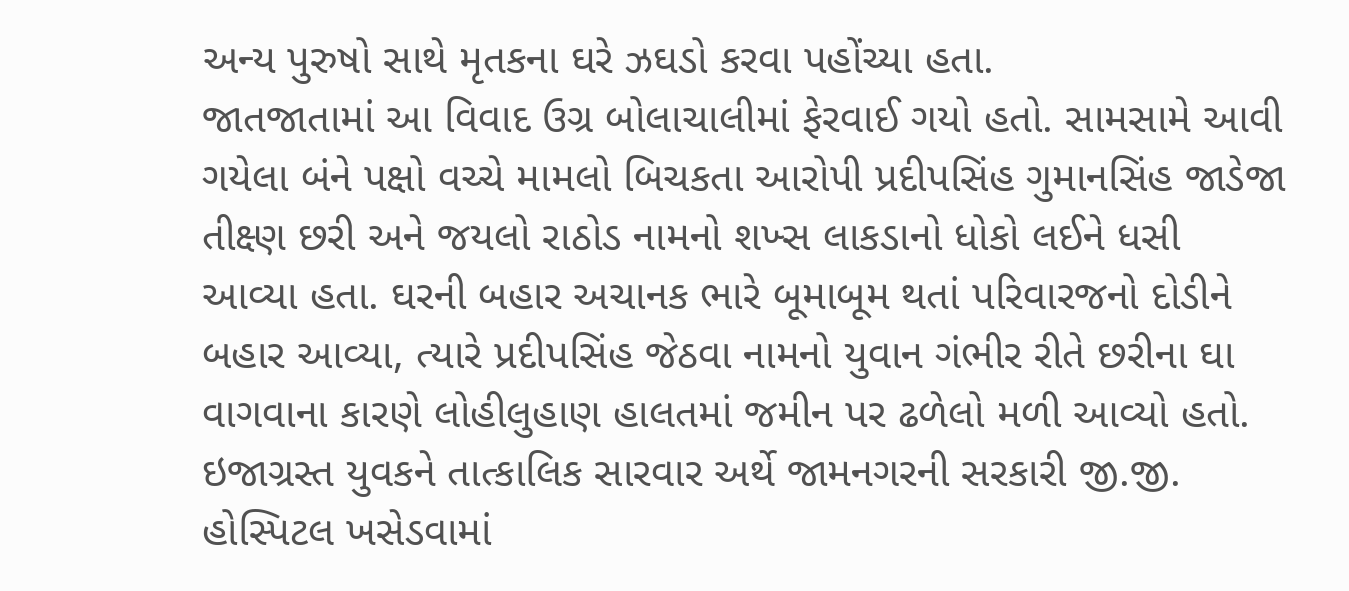અન્ય પુરુષો સાથે મૃતકના ઘરે ઝઘડો કરવા પહોંચ્યા હતા.
જાતજાતામાં આ વિવાદ ઉગ્ર બોલાચાલીમાં ફેરવાઈ ગયો હતો. સામસામે આવી ગયેલા બંને પક્ષો વચ્ચે મામલો બિચકતા આરોપી પ્રદીપસિંહ ગુમાનસિંહ જાડેજા તીક્ષ્ણ છરી અને જયલો રાઠોડ નામનો શખ્સ લાકડાનો ધોકો લઈને ધસી આવ્યા હતા. ઘરની બહાર અચાનક ભારે બૂમાબૂમ થતાં પરિવારજનો દોડીને બહાર આવ્યા, ત્યારે પ્રદીપસિંહ જેઠવા નામનો યુવાન ગંભીર રીતે છરીના ઘા વાગવાના કારણે લોહીલુહાણ હાલતમાં જમીન પર ઢળેલો મળી આવ્યો હતો.
ઇજાગ્રસ્ત યુવકને તાત્કાલિક સારવાર અર્થે જામનગરની સરકારી જી.જી. હોસ્પિટલ ખસેડવામાં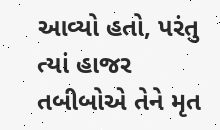આવ્યો હતો, પરંતુ ત્યાં હાજર તબીબોએ તેને મૃત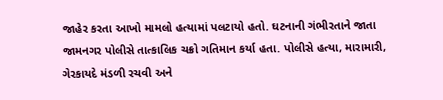જાહેર કરતા આખો મામલો હત્યામાં પલટાયો હતો. ઘટનાની ગંભીરતાને જાતા જામનગર પોલીસે તાત્કાલિક ચક્રો ગતિમાન કર્યા હતા. પોલીસે હત્યા, મારામારી, ગેરકાયદે મંડળી રચવી અને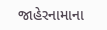જાહેરનામાના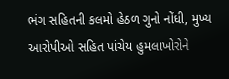ભંગ સહિતની કલમો હેઠળ ગુનો નોંધી, મુખ્ય આરોપીઓ સહિત પાંચેય હુમલાખોરોને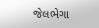જેલભેગા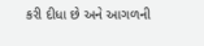કરી દીધા છે અને આગળની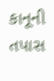કાનૂની તપાસ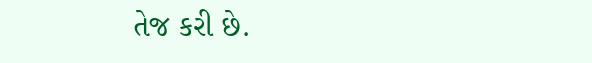તેજ કરી છે.